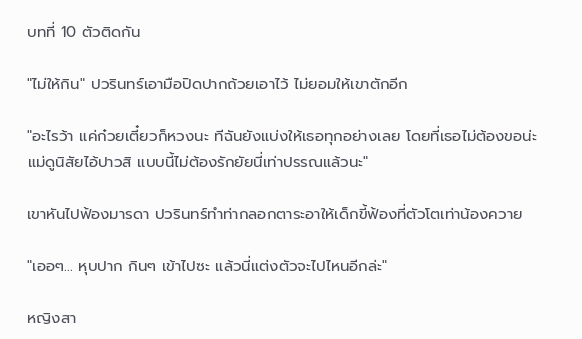บทที่ 10 ตัวติดกัน

"ไม่ให้กิน" ปวรินทร์เอามือปิดปากถ้วยเอาไว้ ไม่ยอมให้เขาตักอีก

"อะไรว้า แค่ก๋วยเตี๋ยวก็หวงนะ ทีฉันยังแบ่งให้เธอทุกอย่างเลย โดยที่เธอไม่ต้องขอน่ะ แม่ดูนิสัยไอ้ปาวสิ แบบนี้ไม่ต้องรักยัยนี่เท่าปรรณแล้วนะ"

เขาหันไปฟ้องมารดา ปวรินทร์ทำท่ากลอกตาระอาให้เด็กขี้ฟ้องที่ตัวโตเท่าน้องควาย

"เออๆ... หุบปาก กินๆ เข้าไปซะ แล้วนี่แต่งตัวจะไปไหนอีกล่ะ"

หญิงสา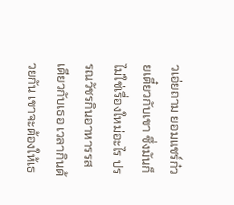วเอ่ยถาม ยอมแชร์ก๋วยเตี๋ยวกับเขา ซึ่งมันก็ไม่ใช่เรื่องใหม่อะไร ปรรณวัชรกินอาหารรสเดียวกับเธอ เวลากินด้วยกัน เขาจะต้องให้เธ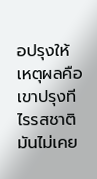อปรุงให้ เหตุผลคือเขาปรุงทีไรรสชาติมันไม่เคย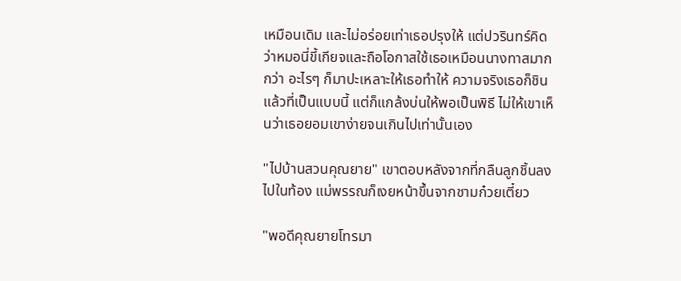เหมือนเดิม และไม่อร่อยเท่าเธอปรุงให้ แต่ปวรินทร์คิดว่าหมอนี่ขี้เกียจและถือโอกาสใช้เธอเหมือนนางทาสมากกว่า อะไรๆ ก็มาปะเหลาะให้เธอทำให้ ความจริงเธอก็ชินแล้วที่เป็นแบบนี้ แต่ก็แกล้งบ่นให้พอเป็นพิธี ไม่ให้เขาเห็นว่าเธอยอมเขาง่ายจนเกินไปเท่านั้นเอง

"ไปบ้านสวนคุณยาย" เขาตอบหลังจากที่กลืนลูกชิ้นลงไปในท้อง แม่พรรณก็เงยหน้าขึ้นจากชามก๋วยเตี๋ยว

"พอดีคุณยายโทรมา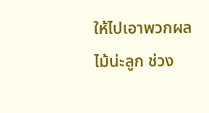ให้ไปเอาพวกผลไม้น่ะลูก ช่วง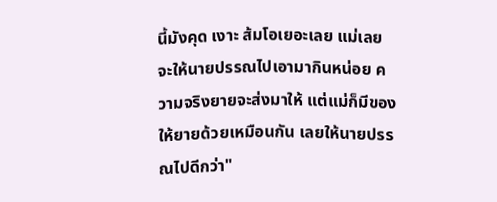นี้มังคุด เงาะ ส้มโอเยอะเลย แม่เลยจะให้นายปรรณไปเอามากินหน่อย ความจริงยายจะส่งมาให้ แต่แม่ก็มีของให้ยายด้วยเหมือนกัน เลยให้นายปรรณไปดีกว่า"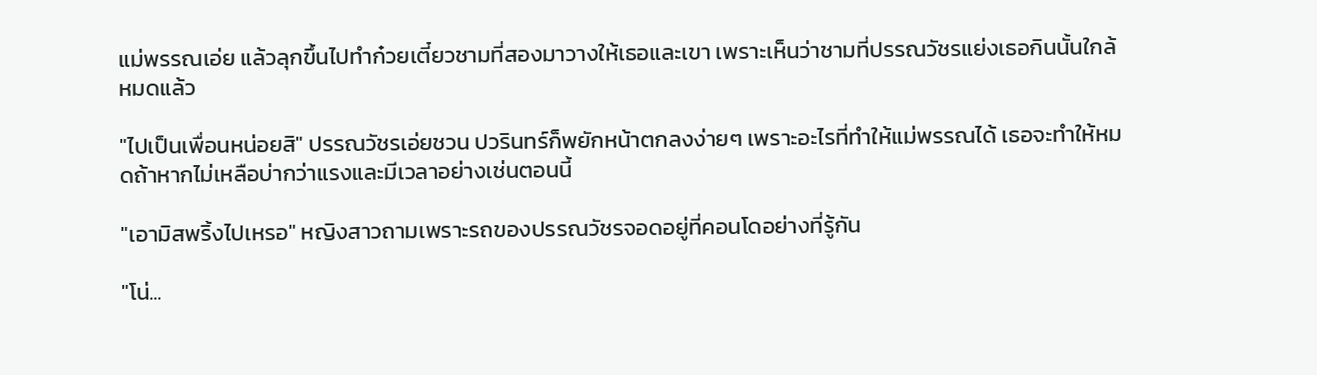แม่พรรณเอ่ย แล้วลุกขึ้นไปทำก๋วยเตี๋ยวชามที่สองมาวางให้เธอและเขา เพราะเห็นว่าชามที่ปรรณวัชรแย่งเธอกินนั้นใกล้หมดแล้ว

"ไปเป็นเพื่อนหน่อยสิ" ปรรณวัชรเอ่ยชวน ปวรินทร์ก็พยักหน้าตกลงง่ายๆ เพราะอะไรที่ทำให้แม่พรรณได้ เธอจะทำให้หมดถ้าหากไม่เหลือบ่ากว่าแรงและมีเวลาอย่างเช่นตอนนี้

"เอามิสพริ้งไปเหรอ" หญิงสาวถามเพราะรถของปรรณวัชรจอดอยู่ที่คอนโดอย่างที่รู้กัน

"โน่...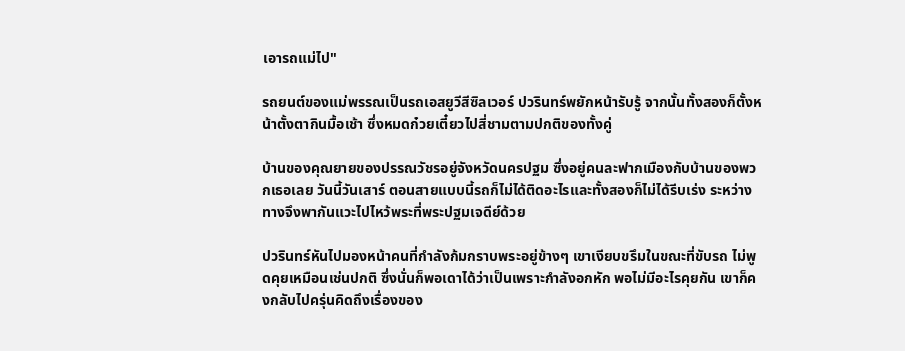เอารถแม่ไป"

รถยนต์ของแม่พรรณเป็นรถเอสยูวีสีซิลเวอร์ ปวรินทร์พยักหน้ารับรู้ จากนั้นทั้งสองก็ตั้งหน้าตั้งตากินมื้อเช้า ซึ่งหมดก๋วยเตี๋ยวไปสี่ชามตามปกติของทั้งคู่

บ้านของคุณยายของปรรณวัชรอยู่จังหวัดนครปฐม ซึ่งอยู่คนละฟากเมืองกับบ้านของพวกเธอเลย วันนี้วันเสาร์ ตอนสายแบบนี้รถก็ไม่ได้ติดอะไรและทั้งสองก็ไม่ได้รีบเร่ง ระหว่างทางจึงพากันแวะไปไหว้พระที่พระปฐมเจดีย์ด้วย

ปวรินทร์หันไปมองหน้าคนที่กำลังก้มกราบพระอยู่ข้างๆ เขาเงียบขรึมในขณะที่ขับรถ ไม่พูดคุยเหมือนเช่นปกติ ซึ่งนั่นก็พอเดาได้ว่าเป็นเพราะกำลังอกหัก พอไม่มีอะไรคุยกัน เขาก็คงกลับไปครุ่นคิดถึงเรื่องของ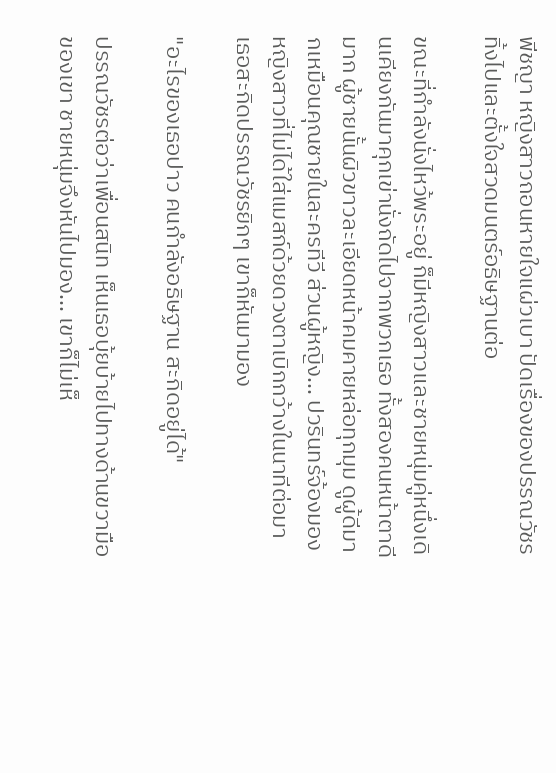พีชญา หญิงสาวถอนหายใจแผ่วเบา ปัดเรื่องของปรรณวัชรทิ้งไปและตั้งใจสวดมนตร์อธิษฐานต่อ

ขณะที่กำลังนั่งไหว้พระอยู่ ก็มีหญิงสาวและชายหนุ่มคู่หนึ่งเดินเคียงกันมาคุกเข่านั่งถัดไปจากพวกเธอ ทั้งสองคนหน้าตาดีมาก ผู้ชายนั้นผิวขาวละเอียดหน้าคมคายหล่อทุกมุม ดูผู้ดีมากเหมือนคุณชายในละครทีวี ส่วนผู้หญิง... ปวรินทร์จ้องมองหญิงสาวที่ไม่ได้ใส่แมสก์ด้วยดวงตาเบิกกว้างในนาทีต่อมา เธอสะกิดปรรณวัชรยิกๆ เขาก็หันมามอง

"อะไรของเธอปาว คนกำลังอธิษฐาน สะกิดอยู่ได้"

ปรรณวัชรต่อว่าเพื่อนสนิท เห็นเธอบุ้ยบ้ายไปทางด้านขวามือของเขา ชายหนุ่มจึงหันไปมอง... เขาก็ไม่เห็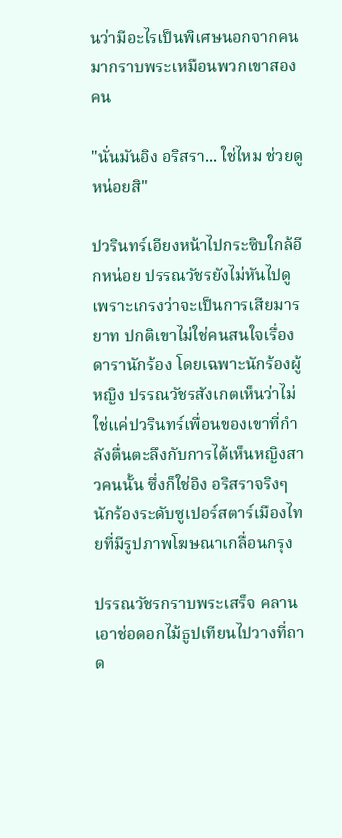นว่ามีอะไรเป็นพิเศษนอกจากคนมากราบพระเหมือนพวกเขาสองคน

"นั่นมันอิง อริสรา... ใช่ไหม ช่วยดูหน่อยสิ"

ปวรินทร์เอียงหน้าไปกระซิบใกล้อีกหน่อย ปรรณวัชรยังไม่หันไปดูเพราะเกรงว่าจะเป็นการเสียมารยาท ปกติเขาไม่ใช่คนสนใจเรื่องดารานักร้อง โดยเฉพาะนักร้องผู้หญิง ปรรณวัชรสังเกตเห็นว่าไม่ใช่แค่ปวรินทร์เพื่อนของเขาที่กำลังตื่นตะลึงกับการได้เห็นหญิงสาวคนนั้น ซึ่งก็ใช่อิง อริสราจริงๆ นักร้องระดับซูเปอร์สตาร์เมืองไทยที่มีรูปภาพโฆษณาเกลื่อนกรุง

ปรรณวัชรกราบพระเสร็จ คลานเอาช่อดอกไม้ธูปเทียนไปวางที่ถาด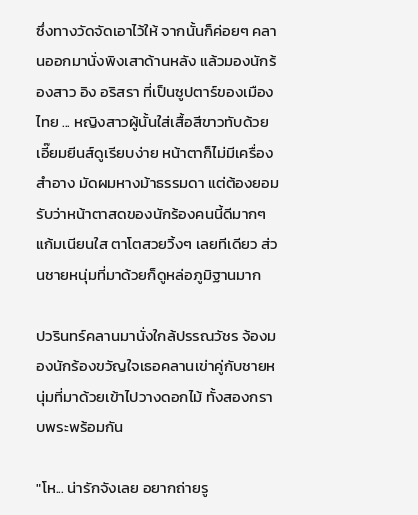ซึ่งทางวัดจัดเอาไว้ให้ จากนั้นก็ค่อยๆ คลานออกมานั่งพิงเสาด้านหลัง แล้วมองนักร้องสาว อิง อริสรา ที่เป็นซูปตาร์ของเมืองไทย ... หญิงสาวผู้นั้นใส่เสื้อสีขาวทับด้วยเอี๊ยมยีนส์ดูเรียบง่าย หน้าตาก็ไม่มีเครื่องสำอาง มัดผมหางม้าธรรมดา แต่ต้องยอมรับว่าหน้าตาสดของนักร้องคนนี้ดีมากๆ แก้มเนียนใส ตาโตสวยวิ้งๆ เลยทีเดียว ส่วนชายหนุ่มที่มาด้วยก็ดูหล่อภูมิฐานมาก

ปวรินทร์คลานมานั่งใกล้ปรรณวัชร จ้องมองนักร้องขวัญใจเธอคลานเข่าคู่กับชายหนุ่มที่มาด้วยเข้าไปวางดอกไม้ ทั้งสองกราบพระพร้อมกัน

"โห... น่ารักจังเลย อยากถ่ายรู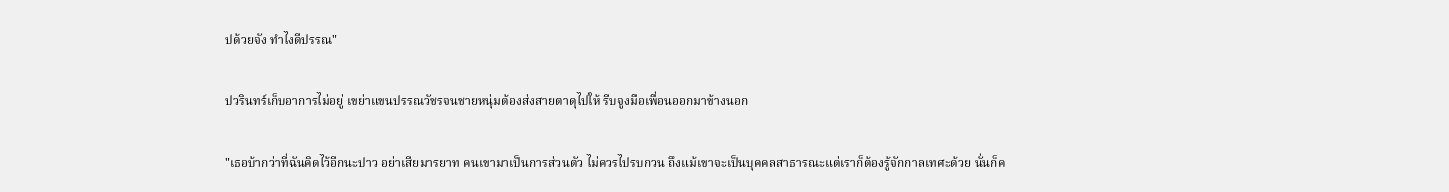ปด้วยจัง ทำไงดีปรรณ"

ปวรินทร์เก็บอาการไม่อยู่ เขย่าแขนปรรณวัชรจนชายหนุ่มต้องส่งสายตาดุไปให้ รีบจูงมือเพื่อนออกมาข้างนอก

"เธอบ้ากว่าที่ฉันคิดไว้อีกนะปาว อย่าเสียมารยาท คนเขามาเป็นการส่วนตัว ไม่ควรไปรบกวน ถึงแม้เขาจะเป็นบุคคลสาธารณะแต่เราก็ต้องรู้จักกาลเทศะด้วย นั่นก็ค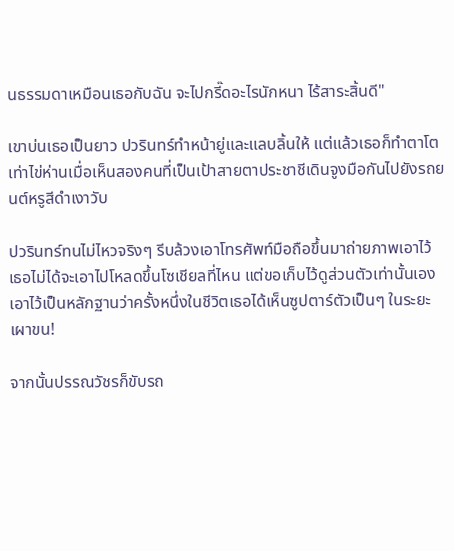นธรรมดาเหมือนเธอกับฉัน จะไปกรี๊ดอะไรนักหนา ไร้สาระสิ้นดี"

เขาบ่นเธอเป็นยาว ปวรินทร์ทำหน้ายู่และแลบลิ้นให้ แต่แล้วเธอก็ทำตาโตเท่าไข่ห่านเมื่อเห็นสองคนที่เป็นเป้าสายตาประชาชีเดินจูงมือกันไปยังรถยนต์หรูสีดำเงาวับ

ปวรินทร์ทนไม่ไหวจริงๆ รีบล้วงเอาโทรศัพท์มือถือขึ้นมาถ่ายภาพเอาไว้ เธอไม่ได้จะเอาไปโหลดขึ้นโซเชียลที่ไหน แต่ขอเก็บไว้ดูส่วนตัวเท่านั้นเอง เอาไว้เป็นหลักฐานว่าครั้งหนึ่งในชีวิตเธอได้เห็นซูปตาร์ตัวเป็นๆ ในระยะเผาขน!

จากนั้นปรรณวัชรก็ขับรถ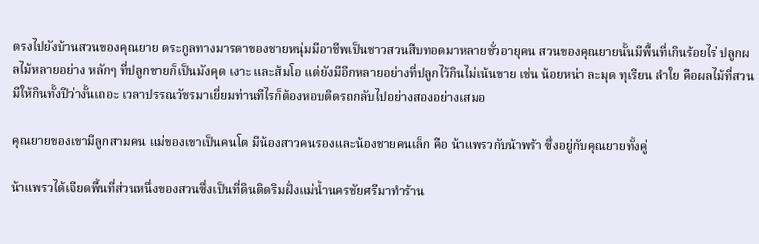ตรงไปยังบ้านสวนของคุณยาย ตระกูลทางมารดาของชายหนุ่มมีอาชีพเป็นชาวสวนสืบทอดมาหลายชั่วอายุคน สวนของคุณยายนั้นมีพื้นที่เกินร้อยไร่ ปลูกผลไม้หลายอย่าง หลักๆ ที่ปลูกขายก็เป็นมังคุด เงาะ และส้มโอ แต่ยังมีอีกหลายอย่างที่ปลูกไว้กินไม่เน้นขาย เช่น น้อยหน่า ละมุด ทุเรียน ลำใย คือผลไม้ที่สวนมีให้กินทั้งปีว่างั้นเถอะ เวลาปรรณวัชรมาเยี่ยมท่านทีไรก็ต้องหอบติดรถกลับไปอย่างสองอย่างเสมอ

คุณยายของเขามีลูกสามคน แม่ของเขาเป็นคนโต มีน้องสาวคนรองและน้องชายคนเล็ก คือ น้าแพรวกับน้าพร้า ซึ่งอยู่กับคุณยายทั้งคู่

น้าแพรวได้เจียดพื้นที่ส่วนหนึ่งของสวนซึ่งเป็นที่ดินติดริมฝั่งแม่น้ำนครชัยศรีมาทำร้าน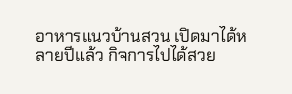อาหารแนวบ้านสวน เปิดมาได้หลายปีแล้ว กิจการไปได้สวย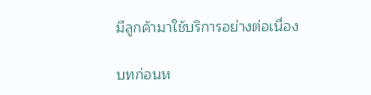มีลูกค้ามาใช้บริการอย่างต่อเนื่อง

บทก่อนห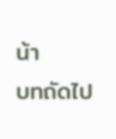น้า
บทถัดไป